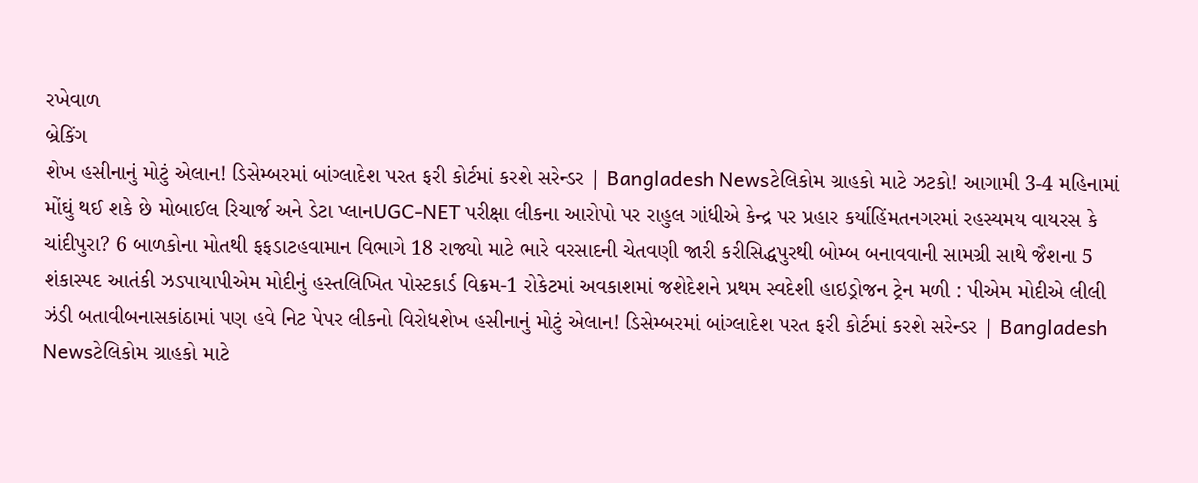રખેવાળ
બ્રેકિંગ
શેખ હસીનાનું મોટું એલાન! ડિસેમ્બરમાં બાંગ્લાદેશ પરત ફરી કોર્ટમાં કરશે સરેન્ડર | Bangladesh Newsટેલિકોમ ગ્રાહકો માટે ઝટકો! આગામી 3-4 મહિનામાં મોંઘું થઈ શકે છે મોબાઈલ રિચાર્જ અને ડેટા પ્લાનUGC-NET પરીક્ષા લીકના આરોપો પર રાહુલ ગાંધીએ કેન્દ્ર પર પ્રહાર કર્યાહિંમતનગરમાં રહસ્યમય વાયરસ કે ચાંદીપુરા? 6 બાળકોના મોતથી ફફડાટહવામાન વિભાગે 18 રાજ્યો માટે ભારે વરસાદની ચેતવણી જારી કરીસિદ્ધપુરથી બોમ્બ બનાવવાની સામગ્રી સાથે જૈશના 5 શંકાસ્પદ આતંકી ઝડપાયાપીએમ મોદીનું હસ્તલિખિત પોસ્ટકાર્ડ વિક્રમ-1 રોકેટમાં અવકાશમાં જશેદેશને પ્રથમ સ્વદેશી હાઇડ્રોજન ટ્રેન મળી : પીએમ મોદીએ લીલી ઝંડી બતાવીબનાસકાંઠામાં પણ હવે નિટ પેપર લીકનો વિરોધશેખ હસીનાનું મોટું એલાન! ડિસેમ્બરમાં બાંગ્લાદેશ પરત ફરી કોર્ટમાં કરશે સરેન્ડર | Bangladesh Newsટેલિકોમ ગ્રાહકો માટે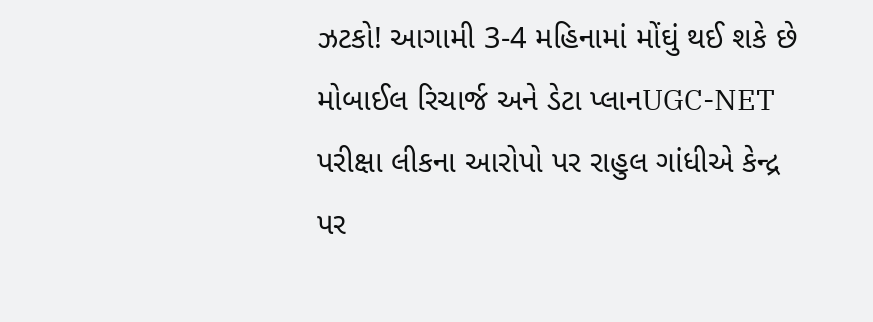ઝટકો! આગામી 3-4 મહિનામાં મોંઘું થઈ શકે છે મોબાઈલ રિચાર્જ અને ડેટા પ્લાનUGC-NET પરીક્ષા લીકના આરોપો પર રાહુલ ગાંધીએ કેન્દ્ર પર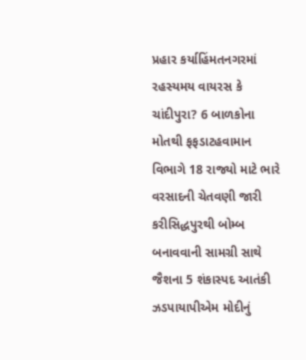પ્રહાર કર્યાહિંમતનગરમાં રહસ્યમય વાયરસ કે ચાંદીપુરા? 6 બાળકોના મોતથી ફફડાટહવામાન વિભાગે 18 રાજ્યો માટે ભારે વરસાદની ચેતવણી જારી કરીસિદ્ધપુરથી બોમ્બ બનાવવાની સામગ્રી સાથે જૈશના 5 શંકાસ્પદ આતંકી ઝડપાયાપીએમ મોદીનું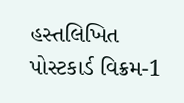હસ્તલિખિત પોસ્ટકાર્ડ વિક્રમ-1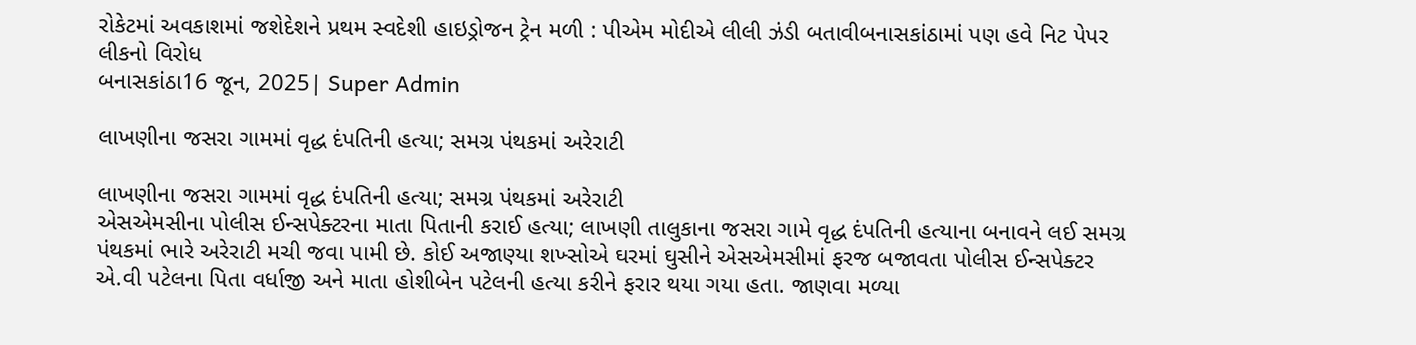રોકેટમાં અવકાશમાં જશેદેશને પ્રથમ સ્વદેશી હાઇડ્રોજન ટ્રેન મળી : પીએમ મોદીએ લીલી ઝંડી બતાવીબનાસકાંઠામાં પણ હવે નિટ પેપર લીકનો વિરોધ
બનાસકાંઠા16 જૂન, 2025| Super Admin

લાખણીના જસરા ગામમાં વૃદ્ધ દંપતિની હત્યા; સમગ્ર પંથકમાં અરેરાટી

લાખણીના જસરા ગામમાં વૃદ્ધ દંપતિની હત્યા; સમગ્ર પંથકમાં અરેરાટી
એસએમસીના પોલીસ ઈન્સપેક્ટરના માતા પિતાની કરાઈ હત્યા; લાખણી તાલુકાના જસરા ગામે વૃદ્ધ દંપતિની હત્યાના બનાવને લઈ સમગ્ર પંથકમાં ભારે અરેરાટી મચી જવા પામી છે. કોઈ અજાણ્યા શખ્સોએ ઘરમાં ઘુસીને એસએમસીમાં ફરજ બજાવતા પોલીસ ઈન્સપેક્ટર એ.વી પટેલના પિતા વર્ધાજી અને માતા હોશીબેન પટેલની હત્યા કરીને ફરાર થયા ગયા હતા. જાણવા મળ્યા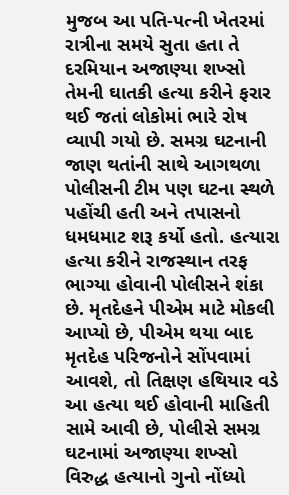મુજબ આ પતિ-પત્ની ખેતરમાં રાત્રીના સમયે સુતા હતા તે દરમિયાન અજાણ્યા શખ્સો તેમની ઘાતકી હત્યા કરીને ફરાર થઈ જતાં લોકોમાં ભારે રોષ વ્યાપી ગયો છે. સમગ્ર ઘટનાની જાણ થતાંની સાથે આગથળા પોલીસની ટીમ પણ ઘટના સ્થળે પહોંચી હતી અને તપાસનો ધમધમાટ શરૂ કર્યો હતો. હત્યારા હત્યા કરીને રાજસ્થાન તરફ ભાગ્યા હોવાની પોલીસને શંકા છે. મૃતદેહને પીએમ માટે મોકલી આપ્યો છે, પીએમ થયા બાદ મૃતદેહ પરિજનોને સોંપવામાં આવશે, તો તિક્ષણ હથિયાર વડે આ હત્યા થઈ હોવાની માહિતી સામે આવી છે, પોલીસે સમગ્ર ઘટનામાં અજાણ્યા શખ્સો વિરુદ્ધ હત્યાનો ગુનો નોંધ્યો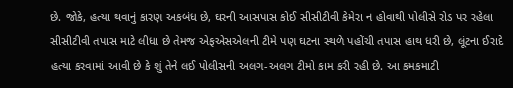છે. જોકે, હત્યા થવાનું કારણ અકબંધ છે, ઘરની આસપાસ કોઈ સીસીટીવી કેમેરા ન હોવાથી પોલીસે રોડ પર રહેલા સીસીટીવી તપાસ માટે લીધા છે તેમજ એફએસએલની ટીમે પણ ઘટના સ્થળે પહોંચી તપાસ હાથ ધરી છે, લૂંટના ઈરાદે હત્યા કરવામાં આવી છે કે શું તેને લઈ પોલીસની અલગ-અલગ ટીમો કામ કરી રહી છે. આ કમકમાટી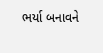ભર્યા બનાવને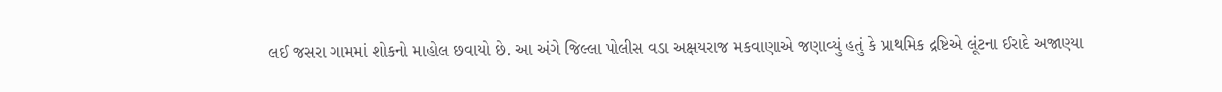લઈ જસરા ગામમાં શોકનો માહોલ છવાયો છે. આ અંગે જિલ્લા પોલીસ વડા અક્ષયરાજ મકવાણાએ જણાવ્યું હતું કે પ્રાથમિક દ્રષ્ટિએ લૂંટના ઈરાદે અજાણ્યા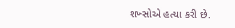શખ્સોએ હત્યા કરી છે.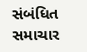સંબંધિત સમાચાર